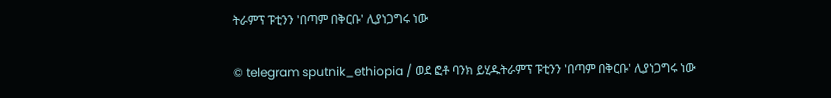ትራምፕ ፑቲንን 'በጣም በቅርቡ' ሊያነጋግሩ ነው

© telegram sputnik_ethiopia / ወደ ፎቶ ባንክ ይሂዱትራምፕ ፑቲንን 'በጣም በቅርቡ' ሊያነጋግሩ ነው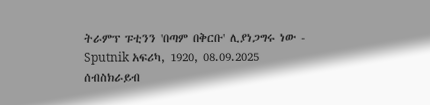ትራምፕ ፑቲንን 'በጣም በቅርቡ' ሊያነጋግሩ ነው - Sputnik አፍሪካ, 1920, 08.09.2025
ሰብስክራይብ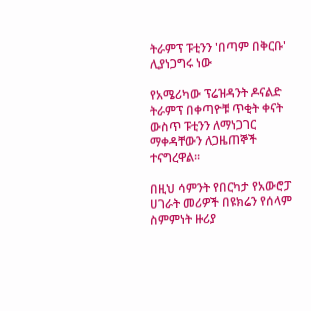ትራምፕ ፑቲንን 'በጣም በቅርቡ' ሊያነጋግሩ ነው

የአሜሪካው ፕሬዝዳንት ዶናልድ ትራምፕ በቀጣዮቹ ጥቂት ቀናት ውስጥ ፑቲንን ለማነጋገር ማቀዳቸውን ለጋዜጠኞች ተናግረዋል፡፡

በዚህ ሳምንት የበርካታ የአውሮፓ ሀገራት መሪዎች በዩክሬን የሰላም ስምምነት ዙሪያ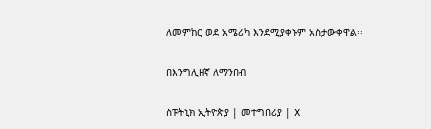ለመምከር ወደ አሜሪካ እንደሚያቀኑም አስታውቀዋል፡፡

በእንግሊዘኛ ለማንበብ

ስፑትኒክ ኢትዮጵያ | መተግበሪያ | X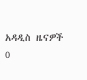አዳዲስ ዜናዎች
0